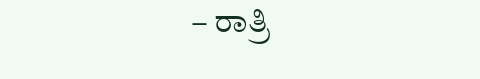– ರಾತ್ರಿ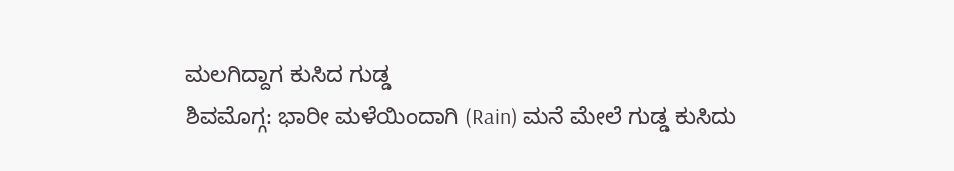ಮಲಗಿದ್ದಾಗ ಕುಸಿದ ಗುಡ್ಡ
ಶಿವಮೊಗ್ಗ: ಭಾರೀ ಮಳೆಯಿಂದಾಗಿ (Rain) ಮನೆ ಮೇಲೆ ಗುಡ್ಡ ಕುಸಿದು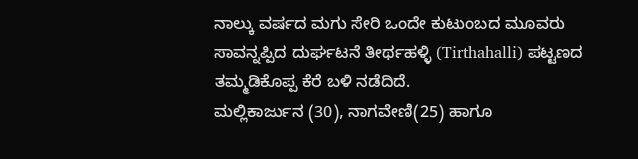ನಾಲ್ಕು ವರ್ಷದ ಮಗು ಸೇರಿ ಒಂದೇ ಕುಟುಂಬದ ಮೂವರು ಸಾವನ್ನಪ್ಪಿದ ದುರ್ಘಟನೆ ತೀರ್ಥಹಳ್ಳಿ (Tirthahalli) ಪಟ್ಟಣದ ತಮ್ಮಡಿಕೊಪ್ಪ ಕೆರೆ ಬಳಿ ನಡೆದಿದೆ.
ಮಲ್ಲಿಕಾರ್ಜುನ (30), ನಾಗವೇಣಿ(25) ಹಾಗೂ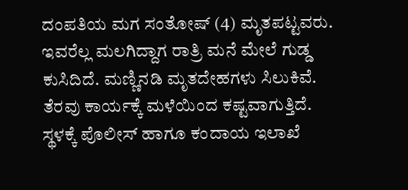ದಂಪತಿಯ ಮಗ ಸಂತೋಷ್ (4) ಮೃತಪಟ್ಟವರು. ಇವರೆಲ್ಲ ಮಲಗಿದ್ದಾಗ ರಾತ್ರಿ ಮನೆ ಮೇಲೆ ಗುಡ್ಡ ಕುಸಿದಿದೆ. ಮಣ್ಣಿನಡಿ ಮೃತದೇಹಗಳು ಸಿಲುಕಿವೆ. ತೆರವು ಕಾರ್ಯಕ್ಕೆ ಮಳೆಯಿಂದ ಕಷ್ಟವಾಗುತ್ತಿದೆ.
ಸ್ಥಳಕ್ಕೆ ಪೊಲೀಸ್ ಹಾಗೂ ಕಂದಾಯ ಇಲಾಖೆ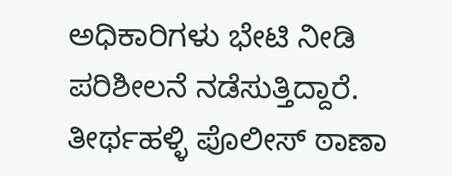ಅಧಿಕಾರಿಗಳು ಭೇಟಿ ನೀಡಿ ಪರಿಶೀಲನೆ ನಡೆಸುತ್ತಿದ್ದಾರೆ. ತೀರ್ಥಹಳ್ಳಿ ಪೊಲೀಸ್ ಠಾಣಾ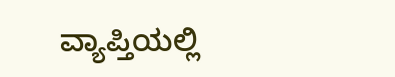ವ್ಯಾಪ್ತಿಯಲ್ಲಿ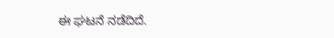ಈ ಘಟನೆ ನಡೆದಿದೆ.